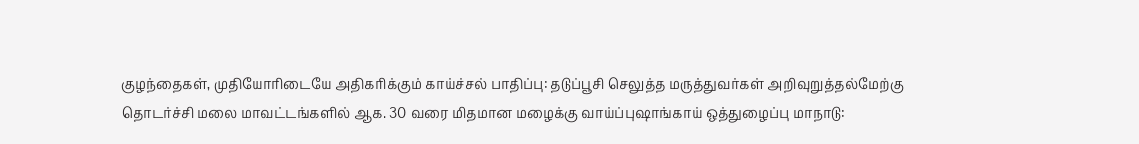குழந்தைகள், முதியோரிடையே அதிகரிக்கும் காய்ச்சல் பாதிப்பு: தடுப்பூசி செலுத்த மருத்துவர்கள் அறிவுறுத்தல்மேற்கு தொடர்ச்சி மலை மாவட்டங்களில் ஆக. 30 வரை மிதமான மழைக்கு வாய்ப்புஷாங்காய் ஒத்துழைப்பு மாநாடு: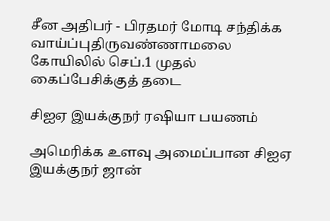சீன அதிபர் - பிரதமர் மோடி சந்திக்க வாய்ப்புதிருவண்ணாமலை கோயிலில் செப்.1 முதல் கைப்பேசிக்குத் தடை

சிஐஏ இயக்குநர் ரஷியா பயணம்

அமெரிக்க உளவு அமைப்பான சிஐஏ இயக்குநர் ஜான்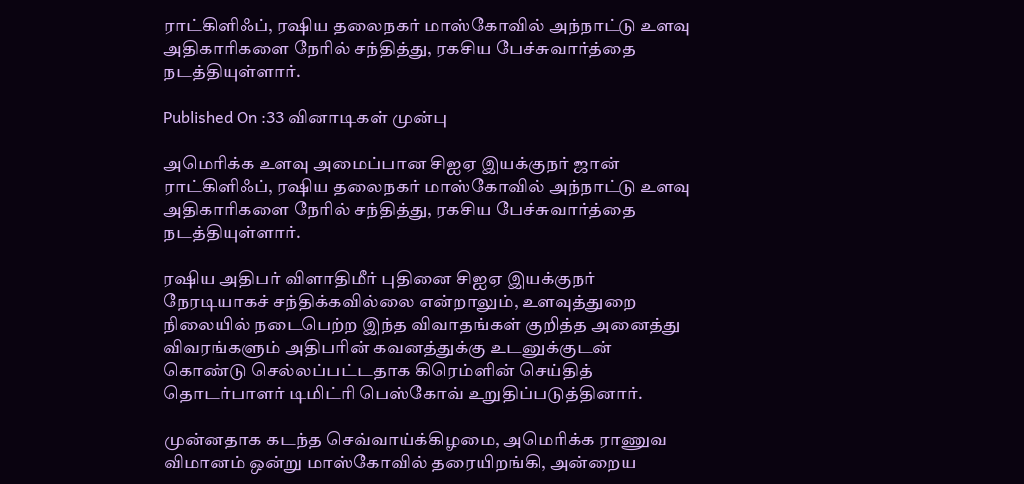ராட்கிளிஃப், ரஷிய தலைநகர் மாஸ்கோவில் அந்நாட்டு உளவு அதிகாரிகளை நேரில் சந்தித்து, ரகசிய பேச்சுவார்த்தை நடத்தியுள்ளார்.

Published On :33 வினாடிகள் முன்பு

அமெரிக்க உளவு அமைப்பான சிஐஏ இயக்குநர் ஜான் ராட்கிளிஃப், ரஷிய தலைநகர் மாஸ்கோவில் அந்நாட்டு உளவு அதிகாரிகளை நேரில் சந்தித்து, ரகசிய பேச்சுவார்த்தை நடத்தியுள்ளார்.

ரஷிய அதிபர் விளாதிமீர் புதினை சிஐஏ இயக்குநர் நேரடியாகச் சந்திக்கவில்லை என்றாலும், உளவுத்துறை நிலையில் நடைபெற்ற இந்த விவாதங்கள் குறித்த அனைத்து விவரங்களும் அதிபரின் கவனத்துக்கு உடனுக்குடன் கொண்டு செல்லப்பட்டதாக கிரெம்ளின் செய்தித் தொடர்பாளர் டிமிட்ரி பெஸ்கோவ் உறுதிப்படுத்தினார்.

முன்னதாக கடந்த செவ்வாய்க்கிழமை, அமெரிக்க ராணுவ விமானம் ஒன்று மாஸ்கோவில் தரையிறங்கி, அன்றைய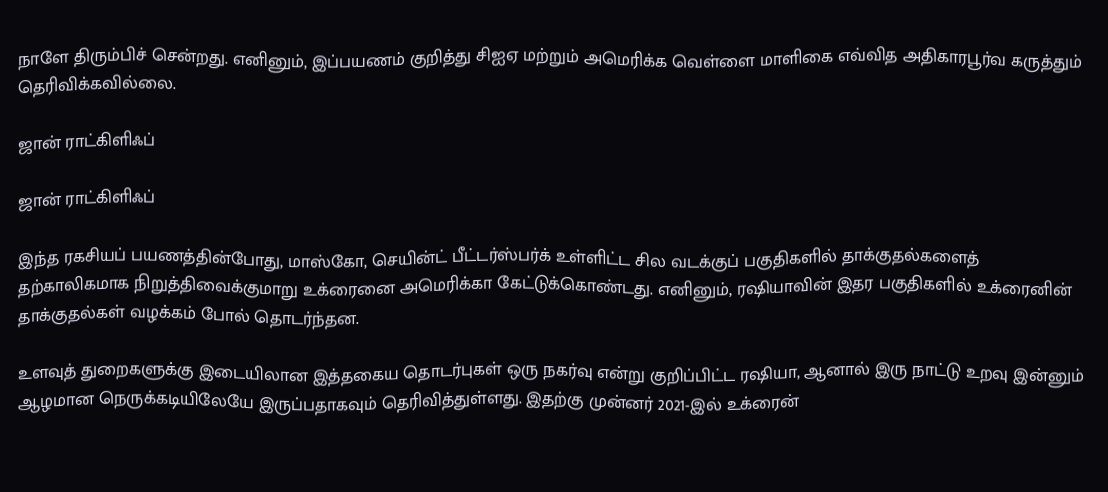நாளே திரும்பிச் சென்றது. எனினும், இப்பயணம் குறித்து சிஐஏ மற்றும் அமெரிக்க வெள்ளை மாளிகை எவ்வித அதிகாரபூர்வ கருத்தும் தெரிவிக்கவில்லை.

ஜான் ராட்கிளிஃப்

ஜான் ராட்கிளிஃப்

இந்த ரகசியப் பயணத்தின்போது, மாஸ்கோ, செயின்ட் பீட்டர்ஸ்பர்க் உள்ளிட்ட சில வடக்குப் பகுதிகளில் தாக்குதல்களைத் தற்காலிகமாக நிறுத்திவைக்குமாறு உக்ரைனை அமெரிக்கா கேட்டுக்கொண்டது. எனினும், ரஷியாவின் இதர பகுதிகளில் உக்ரைனின் தாக்குதல்கள் வழக்கம் போல் தொடர்ந்தன.

உளவுத் துறைகளுக்கு இடையிலான இத்தகைய தொடர்புகள் ஒரு நகர்வு என்று குறிப்பிட்ட ரஷியா, ஆனால் இரு நாட்டு உறவு இன்னும் ஆழமான நெருக்கடியிலேயே இருப்பதாகவும் தெரிவித்துள்ளது. இதற்கு முன்னர் 2021-இல் உக்ரைன்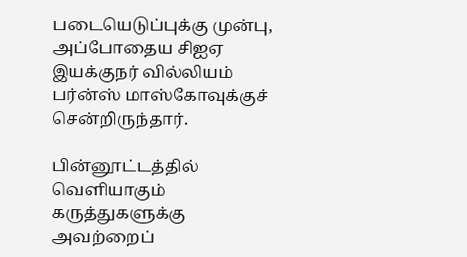படையெடுப்புக்கு முன்பு, அப்போதைய சிஐஏ இயக்குநர் வில்லியம் பர்ன்ஸ் மாஸ்கோவுக்குச் சென்றிருந்தார்.

பின்னூட்டத்தில் வெளியாகும் கருத்துகளுக்கு அவற்றைப்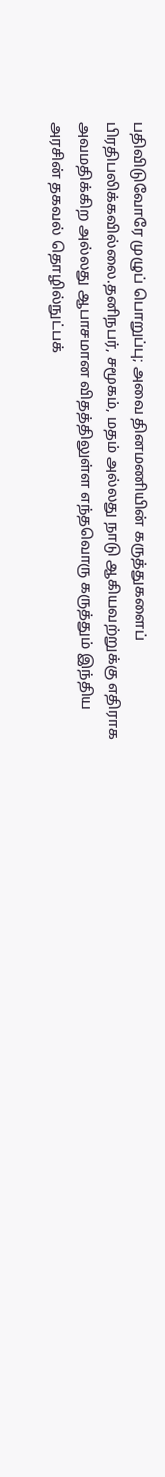பதிவிடுவோரே முழுப் பொறுப்பு; அவை தினமணியின் கருத்துகளைப் பிரதிபலிக்கவில்லை.தனிநபர், சமூகம், மதம் அல்லது நாடு ஆகியவற்றுக்கு எதிராக அவமதிக்கிற அல்லது ஆபாசமான விதத்திலுள்ள எந்தவொரு கருத்தும் இந்திய அரசின் தகவல் தொழில்நுட்பக்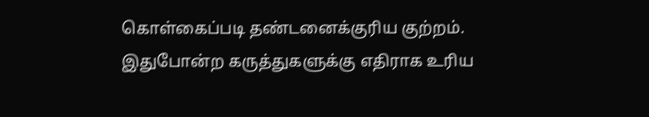கொள்கைப்படி தண்டனைக்குரிய குற்றம். இதுபோன்ற கருத்துகளுக்கு எதிராக உரிய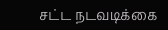சட்ட நடவடிக்கை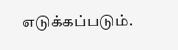எடுக்கப்படும்.